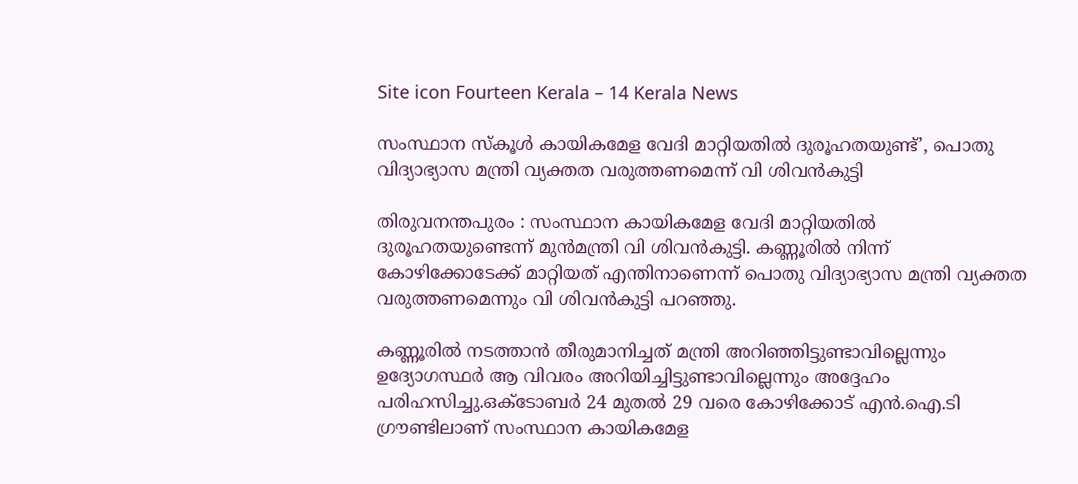Site icon Fourteen Kerala – 14 Kerala News

സംസ്ഥാന സ്കൂൾ കായികമേള വേദി മാറ്റിയതിൽ ദുരൂഹതയുണ്ട്’, പൊതു വിദ്യാഭ്യാസ മന്ത്രി വ്യക്തത വരുത്തണമെന്ന് വി ശിവൻകുട്ടി

തിരുവനന്തപുരം : സംസ്ഥാന കായികമേള വേദി മാറ്റിയതിൽ ദുരൂഹതയുണ്ടെന്ന് മുൻമന്ത്രി വി ശിവൻകുട്ടി. കണ്ണൂരിൽ നിന്ന് കോഴിക്കോടേക്ക് മാറ്റിയത് എന്തിനാണെന്ന് പൊതു വിദ്യാഭ്യാസ മന്ത്രി വ്യക്തത വരുത്തണമെന്നും വി ശിവൻകുട്ടി പറഞ്ഞു.

കണ്ണൂരിൽ നടത്താൻ തീരുമാനിച്ചത് മന്ത്രി അറിഞ്ഞിട്ടുണ്ടാവില്ലെന്നും ഉദ്യോഗസ്ഥർ ആ വിവരം അറിയിച്ചിട്ടുണ്ടാവില്ലെന്നും അദ്ദേഹം പരിഹസിച്ചു.ഒക്ടോബർ 24 മുതൽ 29 വരെ കോഴിക്കോട് എൻ.ഐ.ടി ഗ്രൗണ്ടിലാണ് സംസ്ഥാന കായികമേള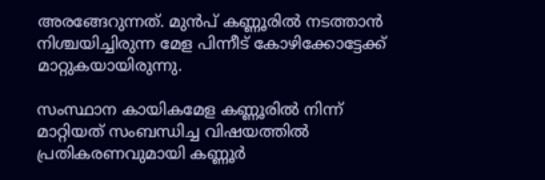അരങ്ങേറുന്നത്. മുൻപ് കണ്ണൂരിൽ നടത്താൻ നിശ്ചയിച്ചിരുന്ന മേള പിന്നീട് കോഴിക്കോട്ടേക്ക് മാറ്റുകയായിരുന്നു.

സംസ്ഥാന കായികമേള കണ്ണൂരിൽ നിന്ന് മാറ്റിയത് സംബന്ധിച്ച വിഷയത്തിൽ പ്രതികരണവുമായി കണ്ണൂർ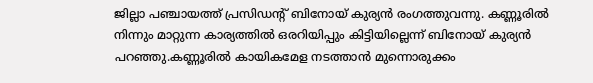ജില്ലാ പഞ്ചായത്ത് പ്രസിഡൻ്റ് ബിനോയ് കുര്യൻ രംഗത്തുവന്നു. കണ്ണൂരിൽ നിന്നും മാറ്റുന്ന കാര്യത്തിൽ ഒരറിയിപ്പും കിട്ടിയില്ലെന്ന് ബിനോയ് കുര്യൻ പറ‍ഞ്ഞു.കണ്ണൂരിൽ കായികമേള നടത്താൻ മുന്നൊരുക്കം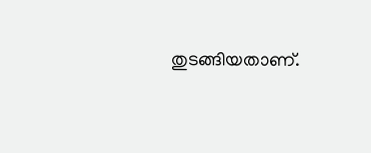തുടങ്ങിയതാണ്.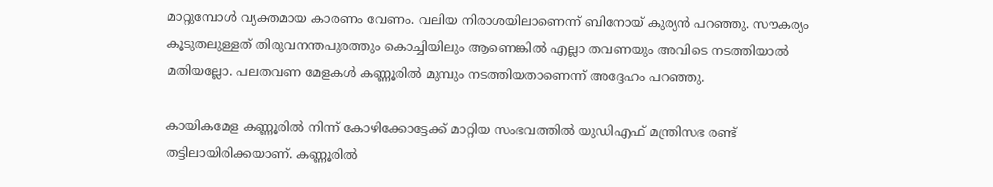മാറ്റുമ്പോൾ വ്യക്തമായ കാരണം വേണം. വലിയ നിരാശയിലാണെന്ന് ബിനോയ് കുര്യൻ പറ‍ഞ്ഞു. സൗകര്യം കൂടുതലുള്ളത് തിരുവനന്തപുരത്തും കൊച്ചിയിലും ആണെങ്കിൽ എല്ലാ തവണയും അവിടെ നടത്തിയാൽ മതിയല്ലോ. പലതവണ മേളകൾ കണ്ണൂരിൽ മുമ്പും നടത്തിയതാണെന്ന് അദ്ദേഹം പറഞ്ഞു.

കായികമേള കണ്ണൂരിൽ നിന്ന് കോഴിക്കോട്ടേക്ക് മാറ്റിയ സംഭവത്തിൽ യുഡിഎഫ് മന്ത്രിസഭ രണ്ട് തട്ടിലായിരിക്കയാണ്. കണ്ണൂരിൽ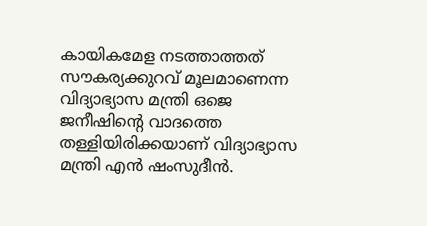കായികമേള നടത്താത്തത് സൗകര്യക്കുറവ് മൂലമാണെന്ന വിദ്യാഭ്യാസ മന്ത്രി ഒജെ ജനീഷിന്റെ വാദത്തെ തള്ളിയിരിക്കയാണ് വിദ്യാഭ്യാസ മന്ത്രി എൻ ഷംസുദീൻ.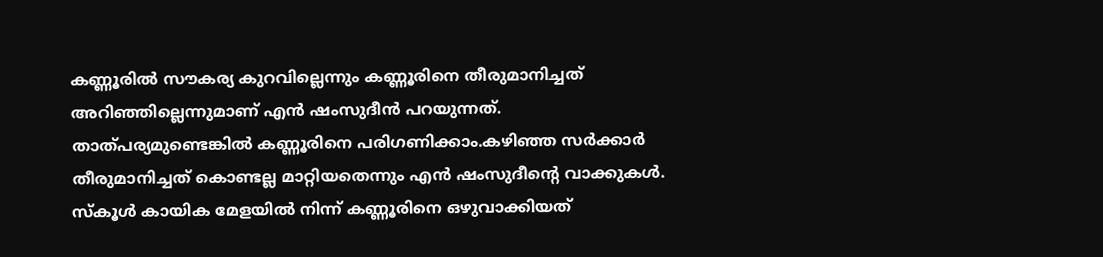കണ്ണൂരിൽ സൗകര്യ കുറവില്ലെന്നും കണ്ണൂരിനെ തീരുമാനിച്ചത് അറിഞ്ഞില്ലെന്നുമാണ് എൻ ഷംസുദീൻ പറയുന്നത്. താത്പര്യമുണ്ടെങ്കിൽ കണ്ണൂരിനെ പരിഗണിക്കാം.കഴിഞ്ഞ സർക്കാർ തീരുമാനിച്ചത് കൊണ്ടല്ല മാറ്റിയതെന്നും എൻ ഷംസുദീന്റെ വാക്കുകൾ. സ്‌കൂൾ കായിക മേളയിൽ നിന്ന് കണ്ണൂരിനെ ഒഴുവാക്കിയത്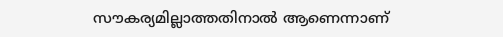സൗകര്യമില്ലാത്തതിനാൽ ആണെന്നാണ്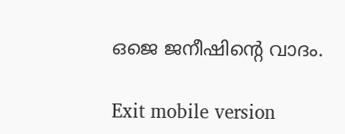ഒജെ ജനീഷിന്റെ വാദം.

Exit mobile version